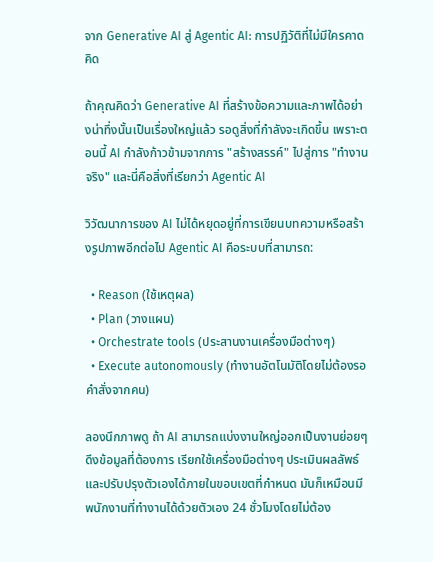จาก Generative AI สู่ Agentic AI: การปฏิวัติที่ไม่มีใครคาดคิด

ถ้าคุณคิดว่า Generative AI ที่สร้างข้อความและภาพได้อย่างน่าทึ่งนั้นเป็นเรื่องใหญ่แล้ว รอดูสิ่งที่กำลังจะเกิดขึ้น เพราะตอนนี้ AI กำลังก้าวข้ามจากการ "สร้างสรรค์" ไปสู่การ "ทำงานจริง" และนี่คือสิ่งที่เรียกว่า Agentic AI

วิวัฒนาการของ AI ไม่ได้หยุดอยู่ที่การเขียนบทความหรือสร้างรูปภาพอีกต่อไป Agentic AI คือระบบที่สามารถ:

  • Reason (ใช้เหตุผล)
  • Plan (วางแผน)
  • Orchestrate tools (ประสานงานเครื่องมือต่างๆ)
  • Execute autonomously (ทำงานอัตโนมัติโดยไม่ต้องรอคำสั่งจากคน)

ลองนึกภาพดู ถ้า AI สามารถแบ่งงานใหญ่ออกเป็นงานย่อยๆ ดึงข้อมูลที่ต้องการ เรียกใช้เครื่องมือต่างๆ ประเมินผลลัพธ์ และปรับปรุงตัวเองได้ภายในขอบเขตที่กำหนด มันก็เหมือนมีพนักงานที่ทำงานได้ด้วยตัวเอง 24 ชั่วโมงโดยไม่ต้อง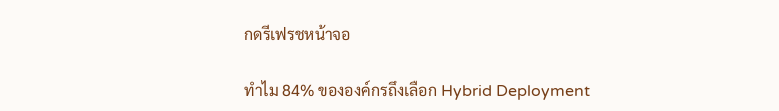กดรีเฟรชหน้าจอ

ทำไม 84% ขององค์กรถึงเลือก Hybrid Deployment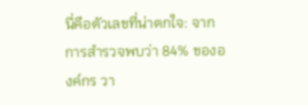นี่คือตัวเลขที่น่าตกใจ: จากการสำรวจพบว่า 84% ขององค์กร วา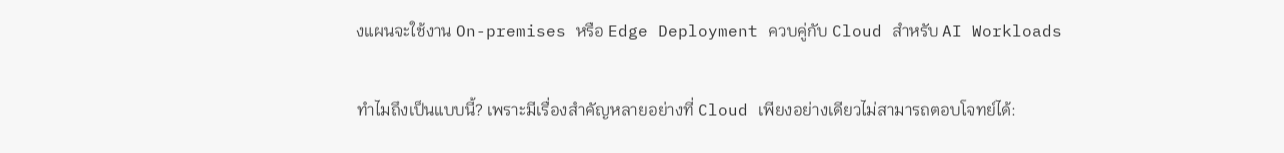งแผนจะใช้งาน On-premises หรือ Edge Deployment ควบคู่กับ Cloud สำหรับ AI Workloads

ทำไมถึงเป็นแบบนี้? เพราะมีเรื่องสำคัญหลายอย่างที่ Cloud เพียงอย่างเดียวไม่สามารถตอบโจทย์ได้: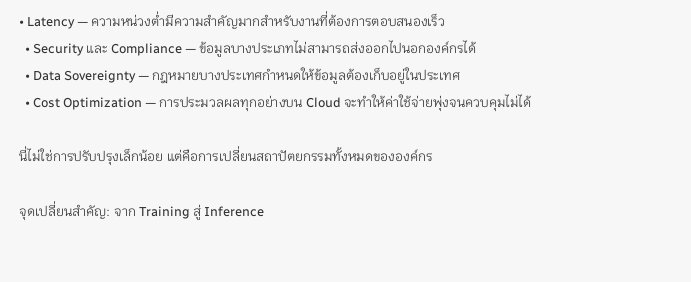• Latency — ความหน่วงต่ำมีความสำคัญมากสำหรับงานที่ต้องการตอบสนองเร็ว
  • Security และ Compliance — ข้อมูลบางประเภทไม่สามารถส่งออกไปนอกองค์กรได้
  • Data Sovereignty — กฎหมายบางประเทศกำหนดให้ข้อมูลต้องเก็บอยู่ในประเทศ
  • Cost Optimization — การประมวลผลทุกอย่างบน Cloud จะทำให้ค่าใช้จ่ายพุ่งจนควบคุมไม่ได้

นี่ไม่ใช่การปรับปรุงเล็กน้อย แต่คือการเปลี่ยนสถาปัตยกรรมทั้งหมดขององค์กร

จุดเปลี่ยนสำคัญ: จาก Training สู่ Inference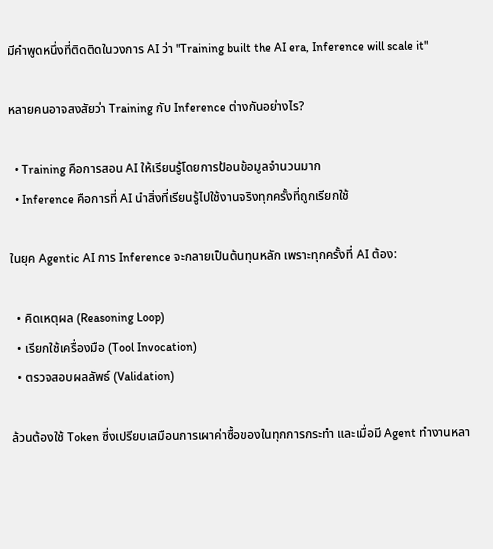มีคำพูดหนึ่งที่ติดติดในวงการ AI ว่า "Training built the AI era, Inference will scale it"

หลายคนอาจสงสัยว่า Training กับ Inference ต่างกันอย่างไร?

  • Training คือการสอน AI ให้เรียนรู้โดยการป้อนข้อมูลจำนวนมาก
  • Inference คือการที่ AI นำสิ่งที่เรียนรู้ไปใช้งานจริงทุกครั้งที่ถูกเรียกใช้

ในยุค Agentic AI การ Inference จะกลายเป็นต้นทุนหลัก เพราะทุกครั้งที่ AI ต้อง:

  • คิดเหตุผล (Reasoning Loop)
  • เรียกใช้เครื่องมือ (Tool Invocation)
  • ตรวจสอบผลลัพธ์ (Validation)

ล้วนต้องใช้ Token ซึ่งเปรียบเสมือนการเผาค่าซื้อของในทุกการกระทำ และเมื่อมี Agent ทำงานหลา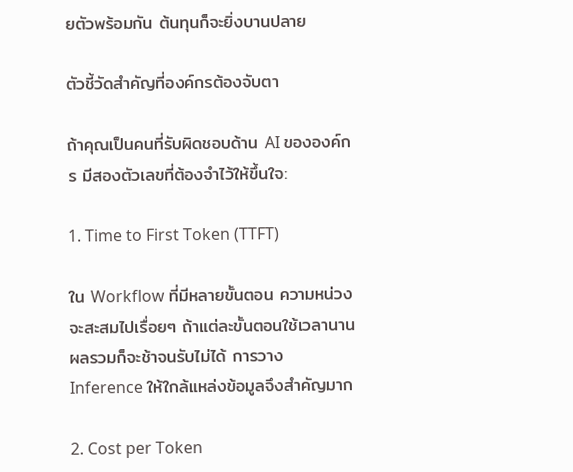ยตัวพร้อมกัน ต้นทุนก็จะยิ่งบานปลาย

ตัวชี้วัดสำคัญที่องค์กรต้องจับตา

ถ้าคุณเป็นคนที่รับผิดชอบด้าน AI ขององค์กร มีสองตัวเลขที่ต้องจำไว้ให้ขึ้นใจ:

1. Time to First Token (TTFT)

ใน Workflow ที่มีหลายขั้นตอน ความหน่วงจะสะสมไปเรื่อยๆ ถ้าแต่ละขั้นตอนใช้เวลานาน ผลรวมก็จะช้าจนรับไม่ได้ การวาง Inference ให้ใกล้แหล่งข้อมูลจึงสำคัญมาก

2. Cost per Token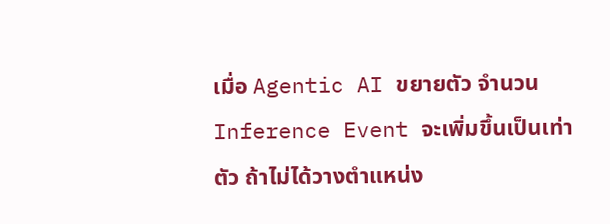เมื่อ Agentic AI ขยายตัว จำนวน Inference Event จะเพิ่มขึ้นเป็นเท่าตัว ถ้าไม่ได้วางตำแหน่ง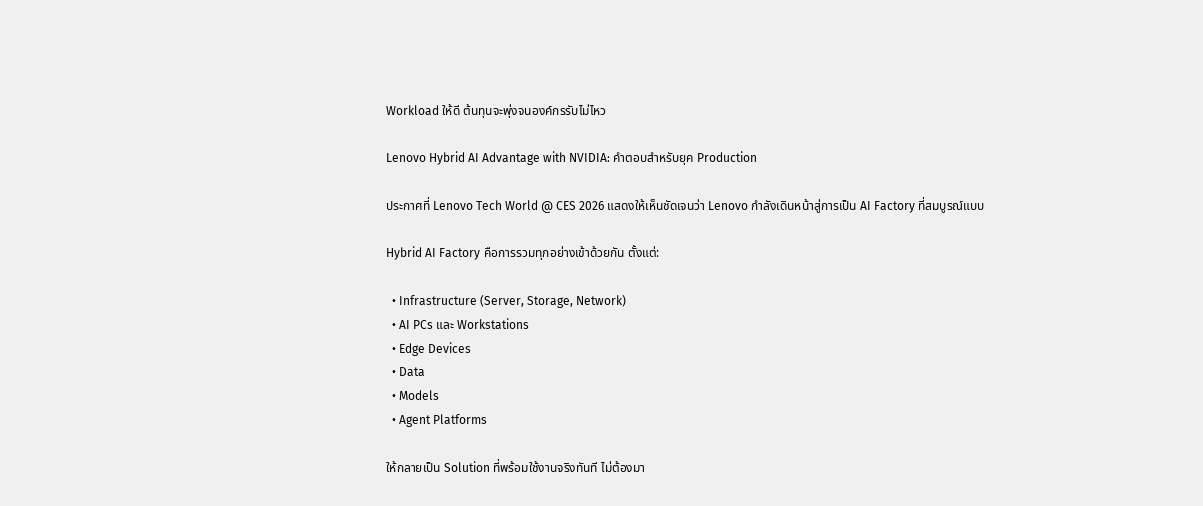Workload ให้ดี ต้นทุนจะพุ่งจนองค์กรรับไม่ไหว

Lenovo Hybrid AI Advantage with NVIDIA: คำตอบสำหรับยุค Production

ประกาศที่ Lenovo Tech World @ CES 2026 แสดงให้เห็นชัดเจนว่า Lenovo กำลังเดินหน้าสู่การเป็น AI Factory ที่สมบูรณ์แบบ

Hybrid AI Factory คือการรวมทุกอย่างเข้าด้วยกัน ตั้งแต่:

  • Infrastructure (Server, Storage, Network)
  • AI PCs และ Workstations
  • Edge Devices
  • Data
  • Models
  • Agent Platforms

ให้กลายเป็น Solution ที่พร้อมใช้งานจริงทันที ไม่ต้องมา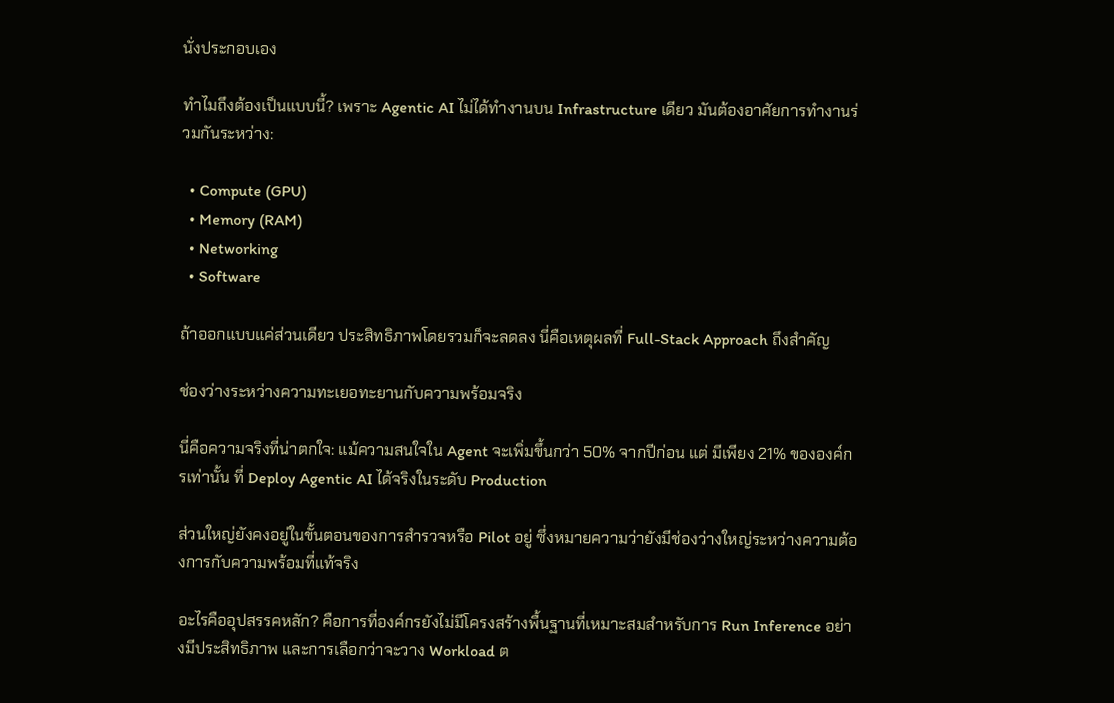นั่งประกอบเอง

ทำไมถึงต้องเป็นแบบนี้? เพราะ Agentic AI ไม่ได้ทำงานบน Infrastructure เดียว มันต้องอาศัยการทำงานร่วมกันระหว่าง:

  • Compute (GPU)
  • Memory (RAM)
  • Networking
  • Software

ถ้าออกแบบแค่ส่วนเดียว ประสิทธิภาพโดยรวมก็จะลดลง นี่คือเหตุผลที่ Full-Stack Approach ถึงสำคัญ

ช่องว่างระหว่างความทะเยอทะยานกับความพร้อมจริง

นี่คือความจริงที่น่าตกใจ: แม้ความสนใจใน Agent จะเพิ่มขึ้นกว่า 50% จากปีก่อน แต่ มีเพียง 21% ขององค์กรเท่านั้น ที่ Deploy Agentic AI ได้จริงในระดับ Production

ส่วนใหญ่ยังคงอยู่ในขั้นตอนของการสำรวจหรือ Pilot อยู่ ซึ่งหมายความว่ายังมีช่องว่างใหญ่ระหว่างความต้องการกับความพร้อมที่แท้จริง

อะไรคืออุปสรรคหลัก? คือการที่องค์กรยังไม่มีโครงสร้างพื้นฐานที่เหมาะสมสำหรับการ Run Inference อย่างมีประสิทธิภาพ และการเลือกว่าจะวาง Workload ต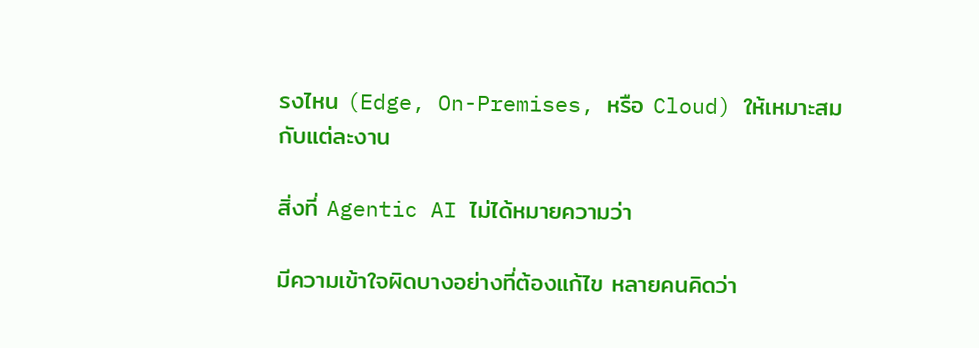รงไหน (Edge, On-Premises, หรือ Cloud) ให้เหมาะสมกับแต่ละงาน

สิ่งที่ Agentic AI ไม่ได้หมายความว่า

มีความเข้าใจผิดบางอย่างที่ต้องแก้ไข หลายคนคิดว่า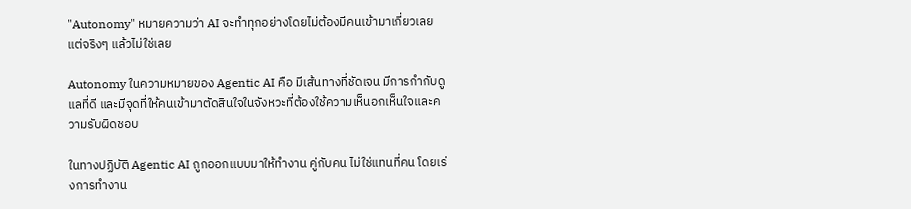"Autonomy" หมายความว่า AI จะทำทุกอย่างโดยไม่ต้องมีคนเข้ามาเกี่ยวเลย แต่จริงๆ แล้วไม่ใช่เลย

Autonomy ในความหมายของ Agentic AI คือ มีเส้นทางที่ชัดเจน มีการกำกับดูแลที่ดี และมีจุดที่ให้คนเข้ามาตัดสินใจในจังหวะที่ต้องใช้ความเห็นอกเห็นใจและความรับผิดชอบ

ในทางปฏิบัติ Agentic AI ถูกออกแบบมาให้ทำงาน คู่กับคน ไม่ใช่แทนที่คน โดยเร่งการทำงาน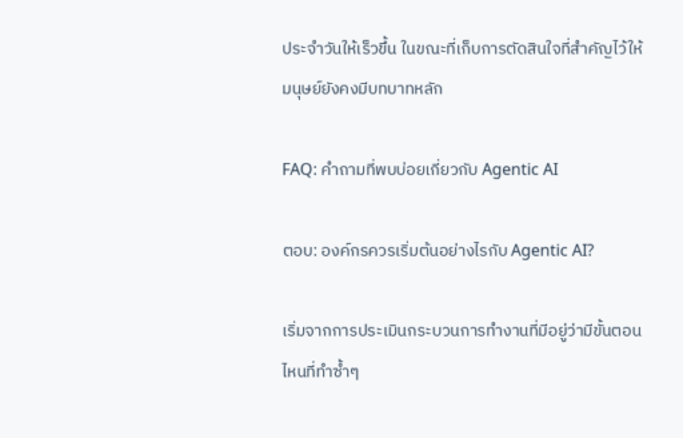ประจำวันให้เร็วขึ้น ในขณะที่เก็บการตัดสินใจที่สำคัญไว้ให้มนุษย์ยังคงมีบทบาทหลัก

FAQ: คำถามที่พบบ่อยเกี่ยวกับ Agentic AI

ตอบ: องค์กรควรเริ่มต้นอย่างไรกับ Agentic AI?

เริ่มจากการประเมินกระบวนการทำงานที่มีอยู่ว่ามีขั้นตอนไหนที่ทำซ้ำๆ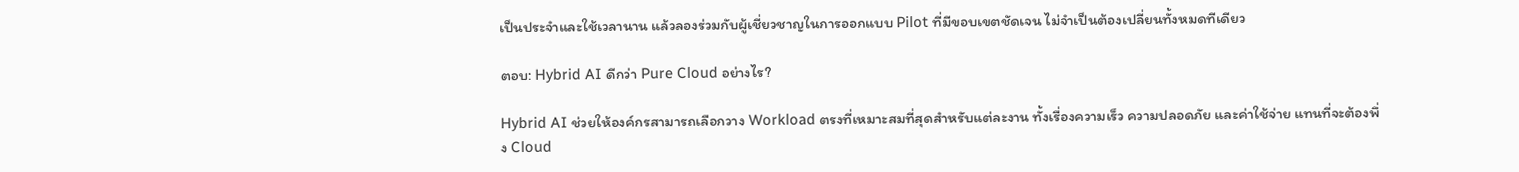เป็นประจำและใช้เวลานาน แล้วลองร่วมกับผู้เชี่ยวชาญในการออกแบบ Pilot ที่มีขอบเขตชัดเจน ไม่จำเป็นต้องเปลี่ยนทั้งหมดทีเดียว

ตอบ: Hybrid AI ดีกว่า Pure Cloud อย่างไร?

Hybrid AI ช่วยให้องค์กรสามารถเลือกวาง Workload ตรงที่เหมาะสมที่สุดสำหรับแต่ละงาน ทั้งเรื่องความเร็ว ความปลอดภัย และค่าใช้จ่าย แทนที่จะต้องพึ่ง Cloud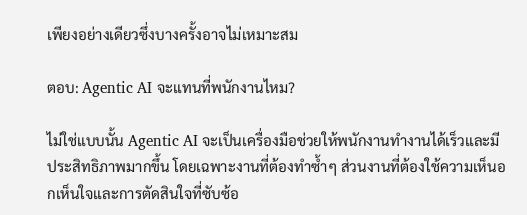เพียงอย่างเดียวซึ่งบางครั้งอาจไม่เหมาะสม

ตอบ: Agentic AI จะแทนที่พนักงานไหม?

ไม่ใช่แบบนั้น Agentic AI จะเป็นเครื่องมือช่วยให้พนักงานทำงานได้เร็วและมีประสิทธิภาพมากขึ้น โดยเฉพาะงานที่ต้องทำซ้ำๆ ส่วนงานที่ต้องใช้ความเห็นอกเห็นใจและการตัดสินใจที่ซับซ้อ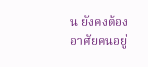น ยังคงต้องอาศัยคนอยู่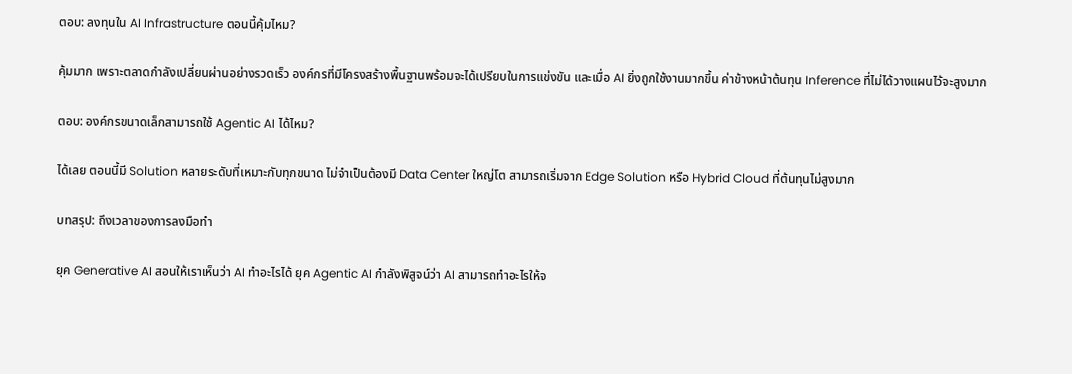ตอบ: ลงทุนใน AI Infrastructure ตอนนี้คุ้มไหม?

คุ้มมาก เพราะตลาดกำลังเปลี่ยนผ่านอย่างรวดเร็ว องค์กรที่มีโครงสร้างพื้นฐานพร้อมจะได้เปรียบในการแข่งขัน และเมื่อ AI ยิ่งถูกใช้งานมากขึ้น ค่าข้างหน้าต้นทุน Inference ที่ไม่ได้วางแผนไว้จะสูงมาก

ตอบ: องค์กรขนาดเล็กสามารถใช้ Agentic AI ได้ไหม?

ได้เลย ตอนนี้มี Solution หลายระดับที่เหมาะกับทุกขนาด ไม่จำเป็นต้องมี Data Center ใหญ่โต สามารถเริ่มจาก Edge Solution หรือ Hybrid Cloud ที่ต้นทุนไม่สูงมาก

บทสรุป: ถึงเวลาของการลงมือทำ

ยุค Generative AI สอนให้เราเห็นว่า AI ทำอะไรได้ ยุค Agentic AI กำลังพิสูจน์ว่า AI สามารถทำอะไรให้จ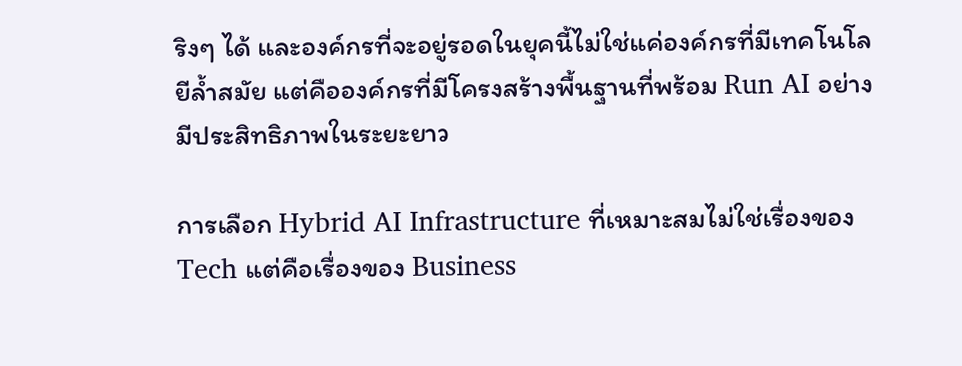ริงๆ ได้ และองค์กรที่จะอยู่รอดในยุคนี้ไม่ใช่แค่องค์กรที่มีเทคโนโลยีล้ำสมัย แต่คือองค์กรที่มีโครงสร้างพื้นฐานที่พร้อม Run AI อย่างมีประสิทธิภาพในระยะยาว

การเลือก Hybrid AI Infrastructure ที่เหมาะสมไม่ใช่เรื่องของ Tech แต่คือเรื่องของ Business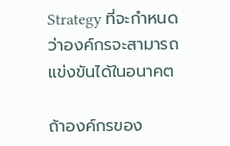Strategy ที่จะกำหนดว่าองค์กรจะสามารถแข่งขันได้ในอนาคต

ถ้าองค์กรของ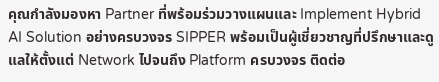คุณกำลังมองหา Partner ที่พร้อมร่วมวางแผนและ Implement Hybrid AI Solution อย่างครบวงจร SIPPER พร้อมเป็นผู้เชี่ยวชาญที่ปรึกษาและดูแลให้ตั้งแต่ Network ไปจนถึง Platform ครบวงจร ติดต่อ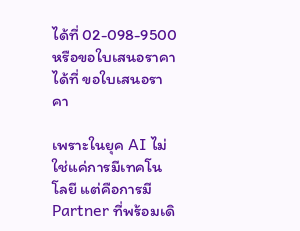ได้ที่ 02-098-9500 หรือขอใบเสนอราคาได้ที่ ขอใบเสนอราคา

เพราะในยุค AI ไม่ใช่แค่การมีเทคโนโลยี แต่คือการมี Partner ที่พร้อมเดิ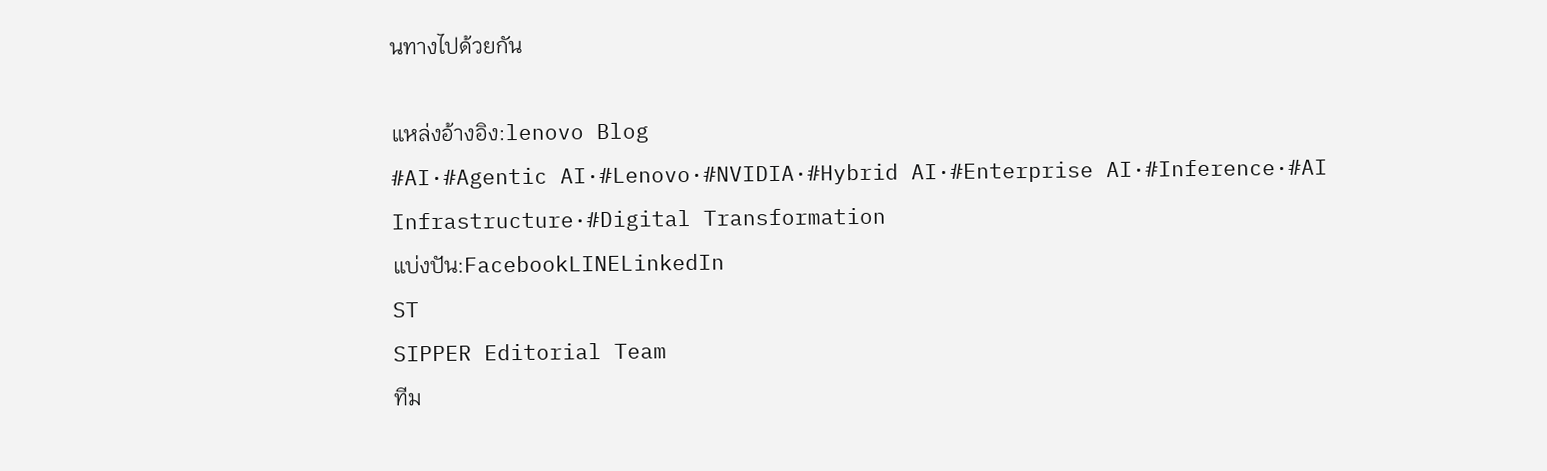นทางไปด้วยกัน

แหล่งอ้างอิง:lenovo Blog
#AI·#Agentic AI·#Lenovo·#NVIDIA·#Hybrid AI·#Enterprise AI·#Inference·#AI Infrastructure·#Digital Transformation
แบ่งปัน:FacebookLINELinkedIn
ST
SIPPER Editorial Team
ทีม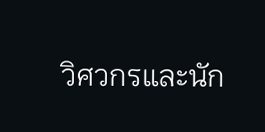วิศวกรและนัก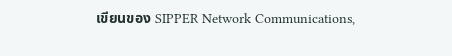เขียนของ SIPPER Network Communications,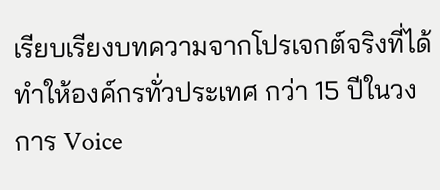เรียบเรียงบทความจากโปรเจกต์จริงที่ได้ทำให้องค์กรทั่วประเทศ กว่า 15 ปีในวงการ Voice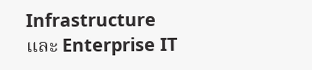Infrastructure และ Enterprise IT